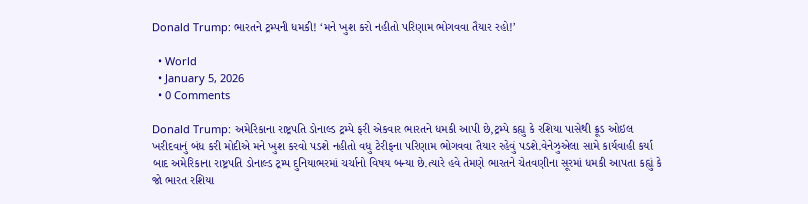Donald Trump: ભારતને ટ્રમ્પની ધમકી! ‘મને ખુશ કરો નહીતો પરિણામ ભોગવવા તૈયાર રહો!’

  • World
  • January 5, 2026
  • 0 Comments

Donald Trump: અમેરિકાના રાષ્ટ્રપતિ ડોનાલ્ડ ટ્રમ્પે ફરી એકવાર ભારતને ધમકી આપી છે,ટ્રમ્પે કહ્યુ કે રશિયા પાસેથી ક્રૂડ ઓઇલ ખરીદવાનું બંધ કરી મોદીએ મને ખુશ કરવો પડશે નહીતો વધુ ટેરીફના પરિણામ ભોગવવા તૈયાર રહેવું પડશે.વેનેઝુએલા સામે કાર્યવાહી કર્યા બાદ અમેરિકાના રાષ્ટ્રપતિ ડોનાલ્ડ ટ્રમ્પ દુનિયાભરમાં ચર્ચાનો વિષય બન્યા છે.ત્યારે હવે તેમણે ભારતને ચેતવણીના સૂરમાં ધમકી આપતા કહ્યું કે જો ભારત રશિયા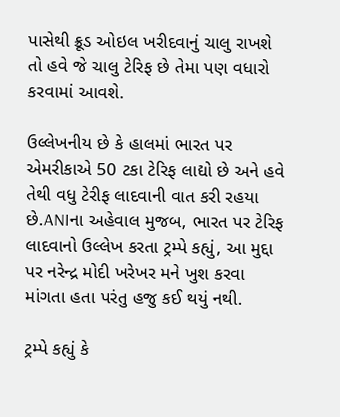પાસેથી ક્રૂડ ઓઇલ ખરીદવાનું ચાલુ રાખશે તો હવે જે ચાલુ ટેરિફ છે તેમા પણ વધારો કરવામાં આવશે.

ઉલ્લેખનીય છે કે હાલમાં ભારત પર એમરીકાએ 50 ટકા ટેરિફ લાદ્યો છે અને હવે તેથી વધુ ટેરીફ લાદવાની વાત કરી રહયા છે.ANIના અહેવાલ મુજબ, ભારત પર ટેરિફ લાદવાનો ઉલ્લેખ કરતા ટ્રમ્પે કહ્યું, આ મુદ્દા પર નરેન્દ્ર મોદી ખરેખર મને ખુશ કરવા માંગતા હતા પરંતુ હજુ કઈ થયું નથી.

ટ્રમ્પે કહ્યું કે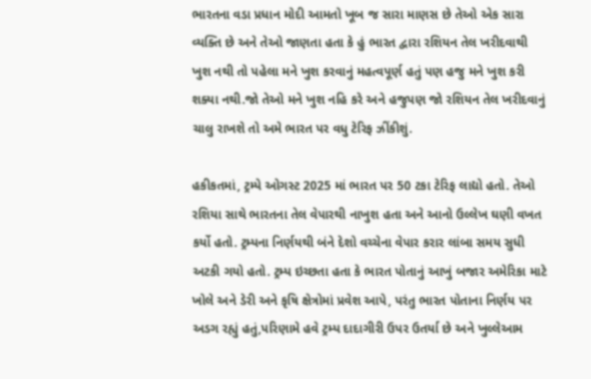ભારતના વડા પ્રધાન મોદી આમતો ખૂબ જ સારા માણસ છે તેઓ એક સારા વ્યક્તિ છે અને તેઓ જાણતા હતા કે હું ભારત દ્વારા રશિયન તેલ ખરીદવાથી ખુશ નથી તો પહેલા મને ખુશ કરવાનું મહત્વપૂર્ણ હતું પણ હજુ મને ખુશ કરી શક્યા નથી.જો તેઓ મને ખુશ નહિ કરે અને હજુપણ જો રશિયન તેલ ખરીદવાનું ચાલુ રાખશે તો અમે ભારત પર વધુ ટેરિફ ઝીંકીશું.

હકીકતમાં, ટ્રમ્પે ઓગસ્ટ 2025 માં ભારત પર 50 ટકા ટેરિફ લાદ્યો હતો. તેઓ રશિયા સાથે ભારતના તેલ વેપારથી નાખુશ હતા અને આનો ઉલ્લેખ ઘણી વખત કર્યો હતો. ટ્રમ્પના નિર્ણયથી બંને દેશો વચ્ચેના વેપાર કરાર લાંબા સમય સુધી અટકી ગયો હતો. ટ્રમ્પ ઇચ્છતા હતા કે ભારત પોતાનું આખું બજાર અમેરિકા માટે ખોલે અને ડેરી અને કૃષિ ક્ષેત્રોમાં પ્રવેશ આપે, પરંતુ ભારત પોતાના નિર્ણય પર અડગ રહ્યું હતું,પરિણામે હવે ટ્રમ્પ દાદાગીરી ઉપર ઉતર્યા છે અને ખુલ્લેઆમ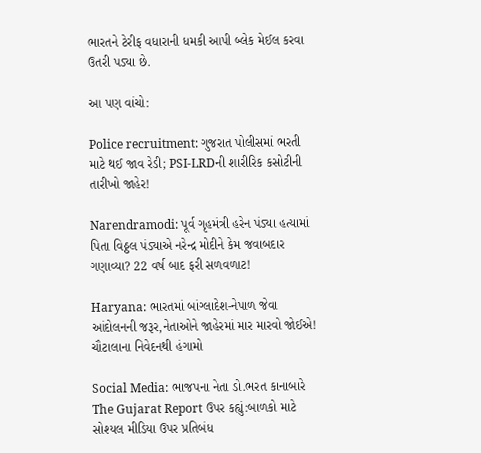ભારતને ટેરીફ વધારાની ધમકી આપી બ્લેક મેઈલ કરવા ઉતરી પડ્યા છે.

આ પણ વાંચો:

Police recruitment: ગુજરાત પોલીસમાં ભરતી માટે થઈ જાવ રેડી; PSI-LRDની શારીરિક કસોટીની તારીખો જાહેર!

Narendramodi: પૂર્વ ગૃહમંત્રી હરેન પંડ્યા હત્યામાં પિતા વિઠ્ઠલ પંડ્યાએ નરેન્દ્ર મોદીને કેમ જવાબદાર ગણાવ્યા? 22 વર્ષ બાદ ફરી સળવળાટ!

Haryana: ભારતમાં બાંગ્લાદેશ-નેપાળ જેવા આંદોલનની જરૂર,નેતાઓને જાહેરમાં માર મારવો જોઈએ! ચૌટાલાના નિવેદનથી હંગામો

Social Media: ભાજપના નેતા ડો.ભરત કાનાબારે The Gujarat Report ઉપર કહ્યું:બાળકો માટે સોશ્યલ મીડિયા ઉપર પ્રતિબંધ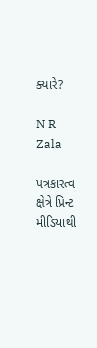ક્યારે?

N R Zala

પત્રકારત્વ ક્ષેત્રે પ્રિન્ટ મીડિયાથી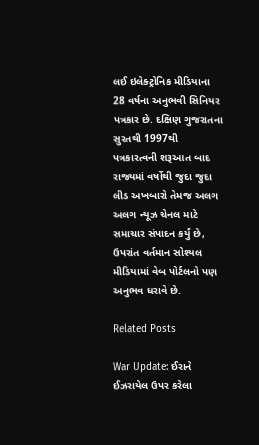લઈ ઇલેક્ટ્રોનિક મીડિયાના 28 વર્ષના અનુભવી સિનિયર પત્રકાર છે. દક્ષિણ ગુજરાતના સુરતથી 1997થી પત્રકારત્વની શરૂઆત બાદ રાજ્યમાં વર્ષોથી જુદા જુદા લીડ અખબારો તેમજ અલગ અલગ ન્યૂઝ ચેનલ માટે સમાચાર સંપાદન કર્યું છે, ઉપરાંત વર્તમાન સોશ્યલ મીડિયામાં વેબ પોર્ટલનો પણ અનુભવ ધરાવે છે.

Related Posts

War Update: ઈરાને ઈઝરાયેલ ઉપર કરેલા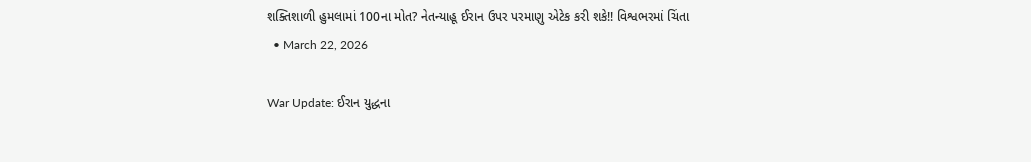શક્તિશાળી હુમલામાં 100ના મોત? નેતન્યાહૂ ઈરાન ઉપર પરમાણુ એટેક કરી શકે!! વિશ્વભરમાં ચિંતા
  • March 22, 2026

War Update: ઈરાન યુદ્ધના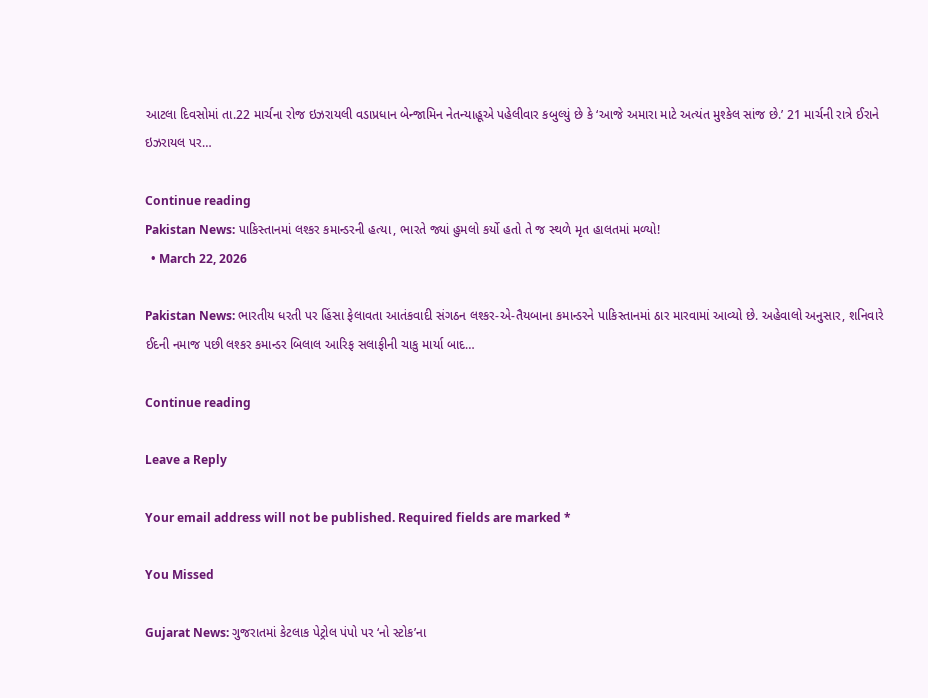આટલા દિવસોમાં તા.22 માર્ચના રોજ ઇઝરાયલી વડાપ્રધાન બેન્જામિન નેતન્યાહૂએ પહેલીવાર કબુલ્યું છે કે ‘આજે અમારા માટે અત્યંત મુશ્કેલ સાંજ છે.’ 21 માર્ચની રાત્રે ઈરાને ઇઝરાયલ પર…

Continue reading
Pakistan News: પાકિસ્તાનમાં લશ્કર કમાન્ડરની હત્યા, ભારતે જ્યાં હુમલો કર્યો હતો તે જ સ્થળે મૃત હાલતમાં મળ્યો!
  • March 22, 2026

Pakistan News: ભારતીય ધરતી પર હિંસા ફેલાવતા આતંકવાદી સંગઠન લશ્કર-એ-તૈયબાના કમાન્ડરને પાકિસ્તાનમાં ઠાર મારવામાં આવ્યો છે. અહેવાલો અનુસાર, શનિવારે ઈદની નમાજ પછી લશ્કર કમાન્ડર બિલાલ આરિફ સલાફીની ચાકુ માર્યા બાદ…

Continue reading

Leave a Reply

Your email address will not be published. Required fields are marked *

You Missed

Gujarat News: ગુજરાતમાં કેટલાક પેટ્રોલ પંપો પર ‘નો સ્ટોક’ના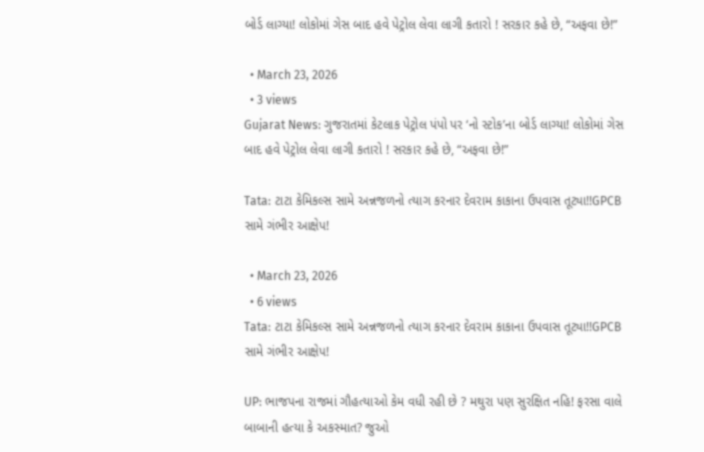બોર્ડ લાગ્યા! લોકોમાં ગેસ બાદ હવે પેટ્રોલ લેવા લાગી કતારો ! સરકાર કહે છે, “અફવા છે!”

  • March 23, 2026
  • 3 views
Gujarat News: ગુજરાતમાં કેટલાક પેટ્રોલ પંપો પર ‘નો સ્ટોક’ના બોર્ડ લાગ્યા! લોકોમાં ગેસ બાદ હવે પેટ્રોલ લેવા લાગી કતારો ! સરકાર કહે છે, “અફવા છે!”

Tata: ટાટા કેમિકલ્સ સામે અન્નજળનો ત્યાગ કરનાર દેવરામ કાકાના ઉપવાસ તૂટ્યા!!GPCB સામે ગંભીર આક્ષેપ!

  • March 23, 2026
  • 6 views
Tata: ટાટા કેમિકલ્સ સામે અન્નજળનો ત્યાગ કરનાર દેવરામ કાકાના ઉપવાસ તૂટ્યા!!GPCB સામે ગંભીર આક્ષેપ!

UP: ભાજપના રાજમાં ગૌહત્યાઓ કેમ વધી રહી છે ? મથુરા પણ સુરક્ષિત નહિ! ફરસા વાલે બાબાની હત્યા કે અકસ્માત? જુઓ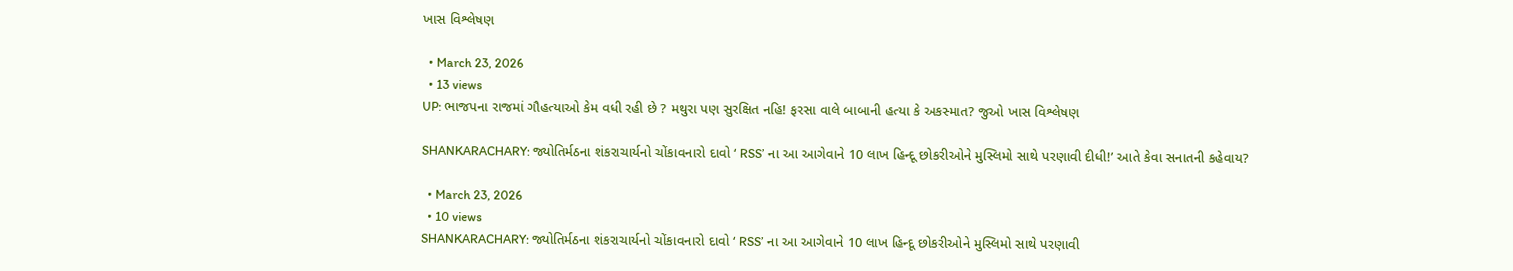ખાસ વિશ્લેષણ

  • March 23, 2026
  • 13 views
UP: ભાજપના રાજમાં ગૌહત્યાઓ કેમ વધી રહી છે ? મથુરા પણ સુરક્ષિત નહિ! ફરસા વાલે બાબાની હત્યા કે અકસ્માત? જુઓ ખાસ વિશ્લેષણ

SHANKARACHARY: જ્યોતિર્મઠના શંકરાચાર્યનો ચોંકાવનારો દાવો ‘ RSS’ ના આ આગેવાને 10 લાખ હિન્દૂ છોકરીઓને મુસ્લિમો સાથે પરણાવી દીધી!’ આતે કેવા સનાતની કહેવાય?

  • March 23, 2026
  • 10 views
SHANKARACHARY: જ્યોતિર્મઠના શંકરાચાર્યનો ચોંકાવનારો દાવો ‘ RSS’ ના આ આગેવાને 10 લાખ હિન્દૂ છોકરીઓને મુસ્લિમો સાથે પરણાવી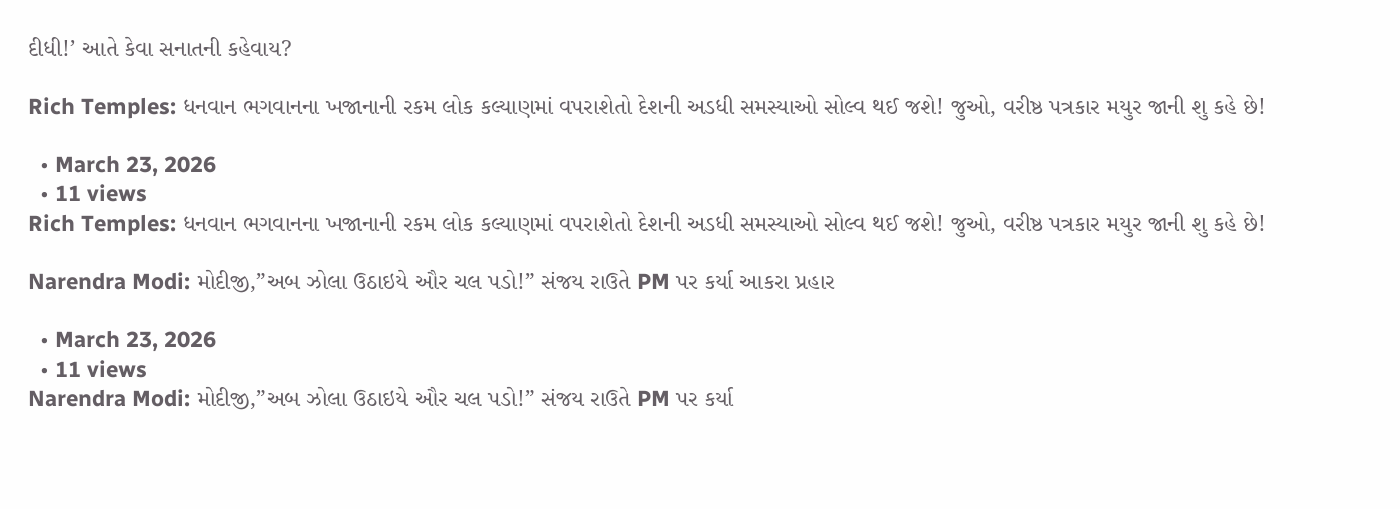દીધી!’ આતે કેવા સનાતની કહેવાય?

Rich Temples: ધનવાન ભગવાનના ખજાનાની રકમ લોક કલ્યાણમાં વપરાશેતો દેશની અડધી સમસ્યાઓ સોલ્વ થઈ જશે! જુઓ, વરીષ્ઠ પત્રકાર મયુર જાની શુ કહે છે!

  • March 23, 2026
  • 11 views
Rich Temples: ધનવાન ભગવાનના ખજાનાની રકમ લોક કલ્યાણમાં વપરાશેતો દેશની અડધી સમસ્યાઓ સોલ્વ થઈ જશે! જુઓ, વરીષ્ઠ પત્રકાર મયુર જાની શુ કહે છે!

Narendra Modi: મોદીજી,”અબ ઝોલા ઉઠાઇયે ઔર ચલ પડો!” સંજય રાઉતે PM પર કર્યા આકરા પ્રહાર

  • March 23, 2026
  • 11 views
Narendra Modi: મોદીજી,”અબ ઝોલા ઉઠાઇયે ઔર ચલ પડો!” સંજય રાઉતે PM પર કર્યા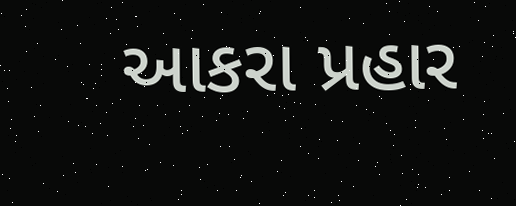આકરા પ્રહાર